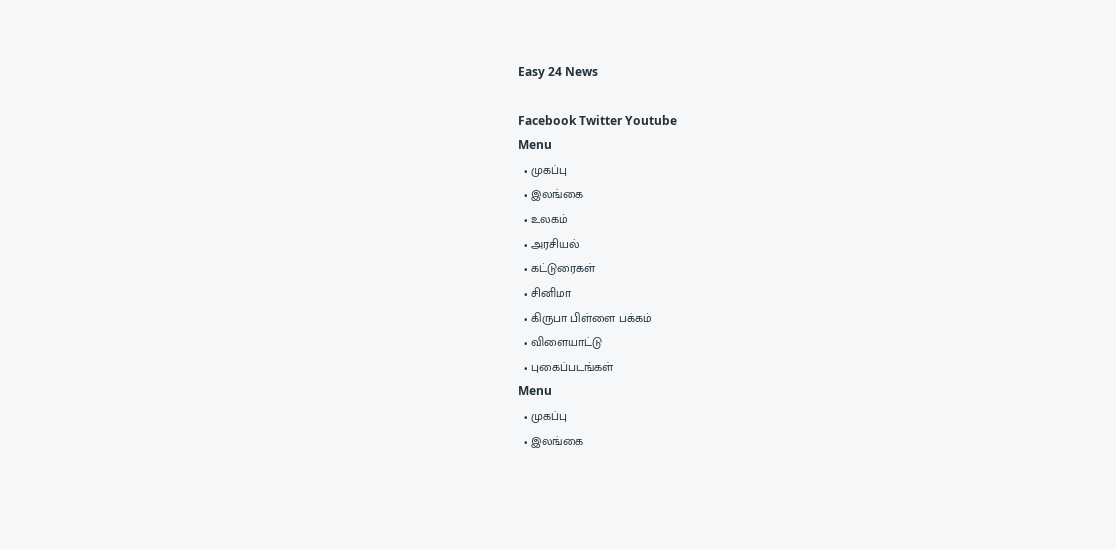Easy 24 News

Facebook Twitter Youtube
Menu
  • முகப்பு
  • இலங்கை
  • உலகம்
  • அரசியல்
  • கட்டுரைகள்
  • சினிமா
  • கிருபா பிள்ளை பக்கம்
  • விளையாட்டு
  • புகைப்படங்கள்
Menu
  • முகப்பு
  • இலங்கை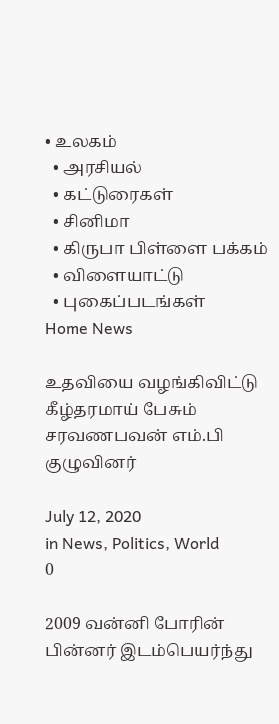• உலகம்
  • அரசியல்
  • கட்டுரைகள்
  • சினிமா
  • கிருபா பிள்ளை பக்கம்
  • விளையாட்டு
  • புகைப்படங்கள்
Home News

உதவியை வழங்கிவிட்டு கீழ்தரமாய் பேசும் சரவணபவன் எம்.பி குழுவினர்

July 12, 2020
in News, Politics, World
0

2009 வன்னி போரின் பின்னர் இடம்பெயர்ந்து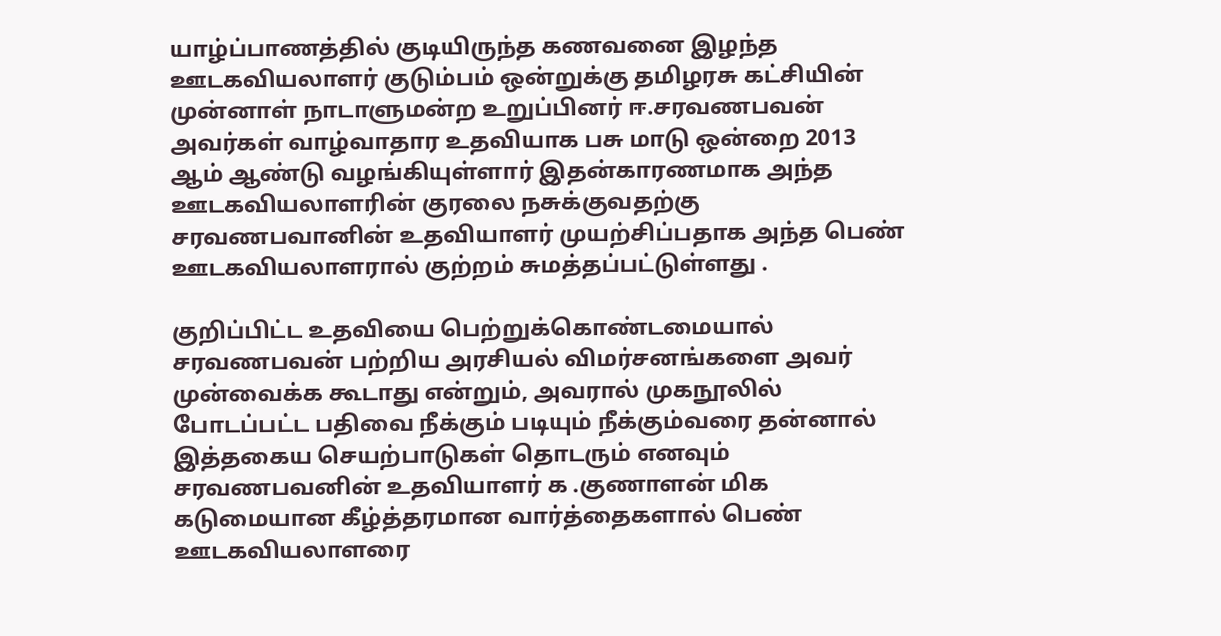யாழ்ப்பாணத்தில் குடியிருந்த கணவனை இழந்த ஊடகவியலாளர் குடும்பம் ஒன்றுக்கு தமிழரசு கட்சியின் முன்னாள் நாடாளுமன்ற உறுப்பினர் ஈ.சரவணபவன் அவர்கள் வாழ்வாதார உதவியாக பசு மாடு ஒன்றை 2013 ஆம் ஆண்டு வழங்கியுள்ளார் இதன்காரணமாக அந்த ஊடகவியலாளரின் குரலை நசுக்குவதற்கு சரவணபவானின் உதவியாளர் முயற்சிப்பதாக அந்த பெண் ஊடகவியலாளரால் குற்றம் சுமத்தப்பட்டுள்ளது .

குறிப்பிட்ட உதவியை பெற்றுக்கொண்டமையால் சரவணபவன் பற்றிய அரசியல் விமர்சனங்களை அவர் முன்வைக்க கூடாது என்றும், அவரால் முகநூலில் போடப்பட்ட பதிவை நீக்கும் படியும் நீக்கும்வரை தன்னால் இத்தகைய செயற்பாடுகள் தொடரும் எனவும் சரவணபவனின் உதவியாளர் க .குணாளன் மிக கடுமையான கீழ்த்தரமான வார்த்தைகளால் பெண் ஊடகவியலாளரை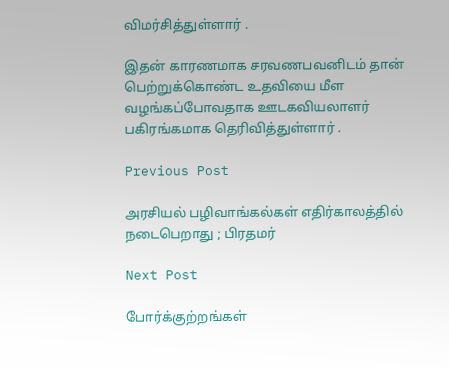விமர்சித்துள்ளார் .

இதன் காரணமாக சரவணபவனிடம் தான் பெற்றுக்கொண்ட உதவியை மீள வழங்கப்போவதாக ஊடகவியலாளர் பகிரங்கமாக தெரிவித்துள்ளார் .

Previous Post

அரசியல் பழிவாங்கல்கள் எதிர்காலத்தில் நடைபெறாது ; பிரதமர்

Next Post

போர்க்குற்றங்கள்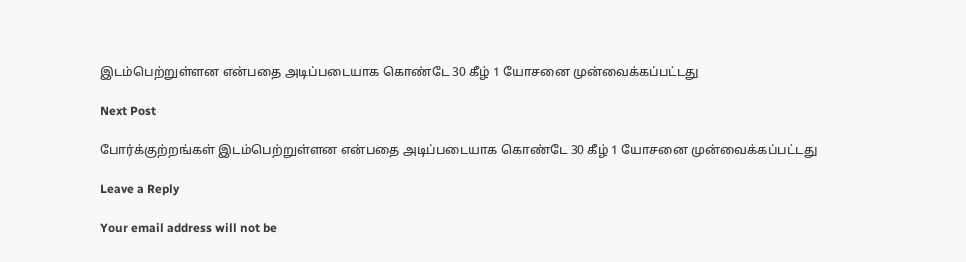இடம்பெற்றுள்ளன என்பதை அடிப்படையாக கொண்டே 30 கீழ் 1 யோசனை முன்வைக்கப்பட்டது

Next Post

போர்க்குற்றங்கள் இடம்பெற்றுள்ளன என்பதை அடிப்படையாக கொண்டே 30 கீழ் 1 யோசனை முன்வைக்கப்பட்டது

Leave a Reply

Your email address will not be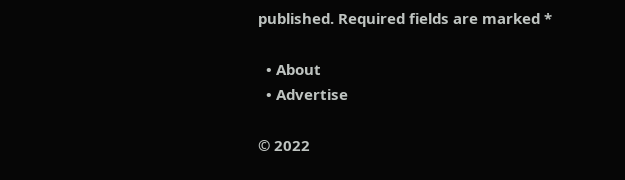published. Required fields are marked *

  • About
  • Advertise

© 2022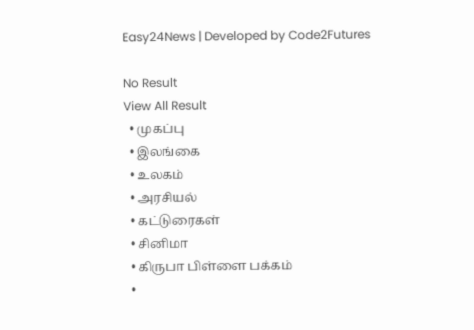Easy24News | Developed by Code2Futures

No Result
View All Result
  • முகப்பு
  • இலங்கை
  • உலகம்
  • அரசியல்
  • கட்டுரைகள்
  • சினிமா
  • கிருபா பிள்ளை பக்கம்
  •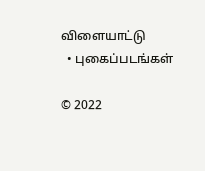விளையாட்டு
  • புகைப்படங்கள்

© 2022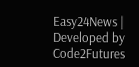Easy24News | Developed by Code2Futures